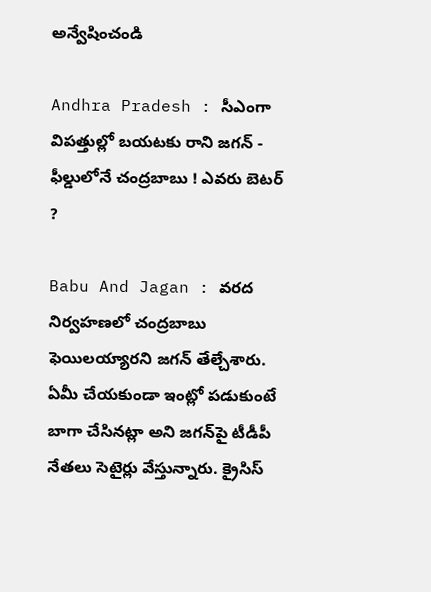అన్వేషించండి

Andhra Pradesh : సీఎంగా విపత్తుల్లో బయటకు రాని జగన్ - ఫీల్డులోనే చంద్రబాబు ! ఎవరు బెటర్ ?

Babu And Jagan : వరద నిర్వహణలో చంద్రబాబు ఫెయిలయ్యారని జగన్ తేల్చేశారు. ఏమీ చేయకుండా ఇంట్లో పడుకుంటే బాగా చేసినట్లా అని జగన్‌పై టీడీపీ నేతలు సెటైర్లు వేస్తున్నారు. క్రైసిస్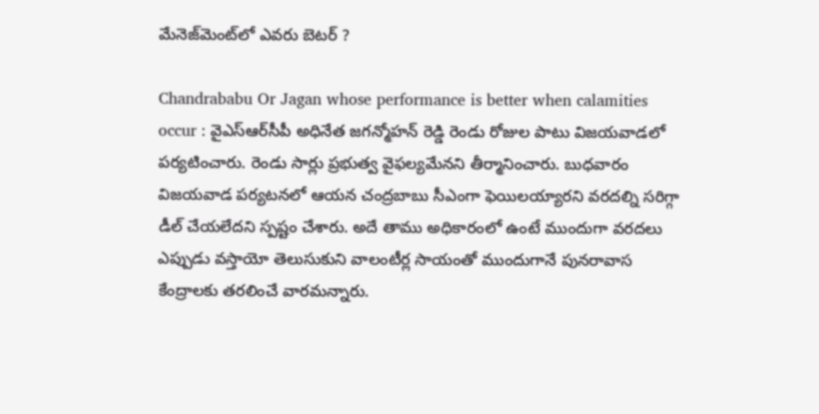మేనెజ్‌మెంట్‌లో ఎవరు బెటర్ ?

Chandrababu Or Jagan whose performance is better when calamities occur : వైఎస్ఆర్‌సీపీ అధినేత జగన్మోహన్ రెడ్డి రెండు రోజుల పాటు విజయవాడలో పర్యటించారు. రెండు సార్లు ప్రభుత్వ వైఫల్యమేనని తీర్మానించారు. బుధవారం విజయవాడ పర్యటనలో ఆయన చంద్రబాబు సీఎంగా ఫెయిలయ్యారని వరదల్ని సరిగ్గా డీల్ చేయలేదని స్పష్టం చేశారు. అదే తాము అధికారంలో ఉంటే ముందుగా వరదలు ఎప్పుడు వస్తాయో తెలుసుకుని వాలంటీర్ల సాయంతో ముందుగానే పునరావాస కేంద్రాలకు తరలించే వారమన్నారు.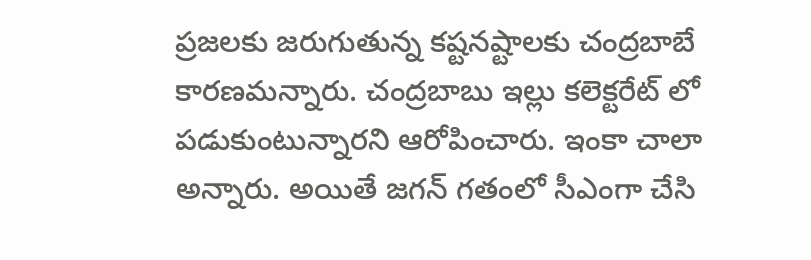ప్రజలకు జరుగుతున్న కష్టనష్టాలకు చంద్రబాబే కారణమన్నారు. చంద్రబాబు ఇల్లు కలెక్టరేట్ లో పడుకుంటున్నారని ఆరోపించారు. ఇంకా చాలా అన్నారు. అయితే జగన్ గతంలో సీఎంగా చేసి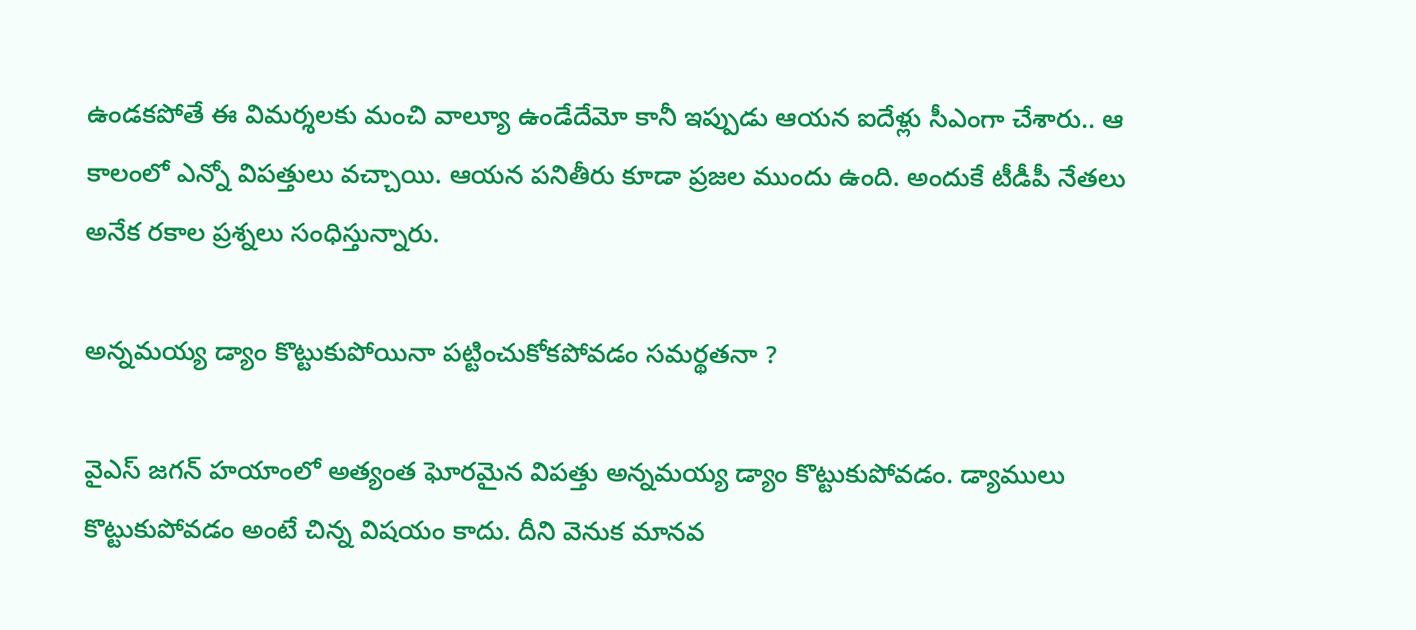ఉండకపోతే ఈ విమర్శలకు మంచి వాల్యూ ఉండేదేమో కానీ ఇప్పుడు ఆయన ఐదేళ్లు సీఎంగా చేశారు.. ఆ కాలంలో ఎన్నో విపత్తులు వచ్చాయి. ఆయన పనితీరు కూడా ప్రజల ముందు ఉంది. అందుకే టీడీపీ నేతలు అనేక రకాల ప్రశ్నలు సంధిస్తున్నారు.

అన్నమయ్య డ్యాం కొట్టుకుపోయినా పట్టించుకోకపోవడం సమర్థతనా ?

వైఎస్ జగన్ హయాంలో అత్యంత ఘోరమైన విపత్తు అన్నమయ్య డ్యాం కొట్టుకుపోవడం. డ్యాములు కొట్టుకుపోవడం అంటే చిన్న విషయం కాదు. దీని వెనుక మానవ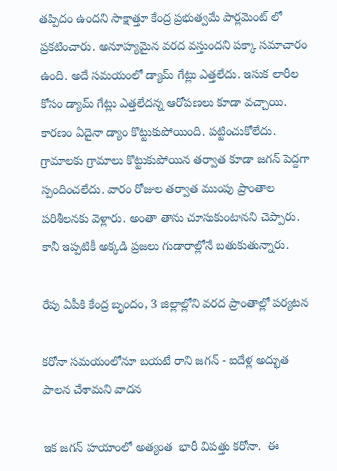తప్పిదం ఉందని సాక్షాత్తూ కేంద్ర ప్రభుత్వమే పార్లమెంట్ లో ప్రకటించారు. అనూహ్యమైన వరద వస్తుందని పక్కా సమాచారం ఉంది. అదే సమయంలో డ్యామ్ గేట్లు ఎత్తలేదు. ఇసుక లారీల కోసం డ్యామ్ గేట్లు ఎత్తలేదన్న ఆరోపణలు కూడా వచ్చాయి. కారణం ఏదైనా డ్యాం కొట్టుకుపోయింది. పట్టించుకోలేదు. గ్రామాలకు గ్రామాలు కొట్టుకుపోయిన తర్వాత కూడా జగన్ పెద్దగా స్పందించలేదు. వారం రోజుల తర్వాత ముంపు ప్రాంతాల పరిశీలనకు వెళ్లారు. అంతా తాను చూసుకుంటానని చెప్పారు. కానీ ఇప్పటికీ అక్కడి ప్రజలు గుడారాల్లోనే బతుకుతున్నారు.

రేపు ఏపీకి కేంద్ర బృందం, 3 జిల్లాల్లోని వరద ప్రాంతాల్లో పర్యటన

కరోనా సమయంలోనూ బయటే రాని జగన్ - ఐదేళ్ల అద్భుత పాలన చేశామని వాదన

ఇక జగన్ హయాంలో అత్యంత  భారీ విపత్తు కరోనా.  ఈ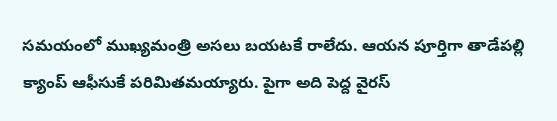సమయంలో ముఖ్యమంత్రి అసలు బయటకే రాలేదు. ఆయన పూర్తిగా తాడేపల్లి క్యాంప్ ఆఫీసుకే పరిమితమయ్యారు. పైగా అది పెద్ద వైరస్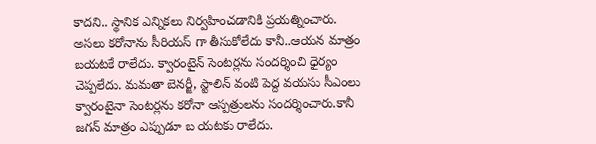కాదని.. స్థానిక ఎన్నికలు నిర్వహించడానికి ప్రయత్నించారు. అసలు కరోనాను సీరియస్ గా తీసుకోలేదు కానీ..ఆయన మాత్రం బయటకే రాలేదు. క్వారంటైన్ సెంటర్లను సందర్శించి ధైర్యం చెప్పలేదు. మమతా బెనర్జీ, స్టాలిన్ వంటి పెద్ద వయసు సీఎంలు క్వారంటైనా సెంటర్లను కరోనా ఆస్పత్రులను సందర్శించారు.కానీ జగన్ మాత్రం ఎప్పుడూ బ యటకు రాలేదు.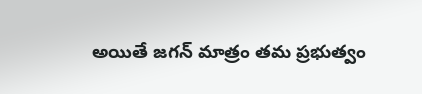అయితే జగన్ మాత్రం తమ ప్రభుత్వం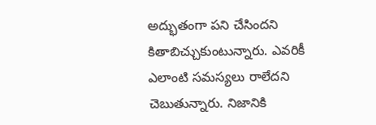అద్భుతంగా పని చేసిందని కితాబిచ్చుకుంటున్నారు. ఎవరికీ ఎలాంటి సమస్యలు రాలేదని  చెబుతున్నారు. నిజానికి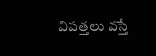విపత్తలు వస్తే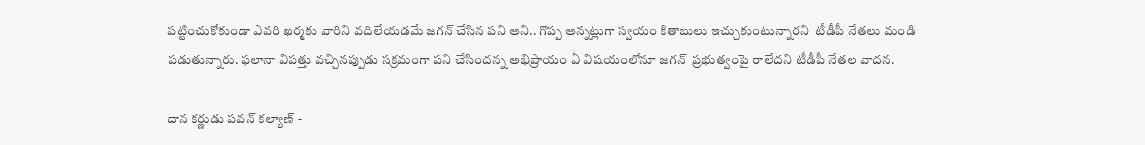పట్టించుకోకుండా ఎవరి ఖర్మకు వారిని వదిలేయడమే జగన్ చేసిన పని అని.. గొప్ప అన్నట్లుగా స్వయం కితాబులు ఇచ్చుకుంటున్నారని  టీడీపీ నేతలు మండి పడుతున్నారు. ఫలానా విపత్తు వచ్చినప్పుడు సక్రమంగా పని చేసిందన్న అభిప్రాయం ఏ విషయంలోనూ జగన్  ప్రభుత్వంపై రాలేదని టీడీపీ నేతల వాదన.

దాన కర్ణుడు పవన్ కల్యాణ్ -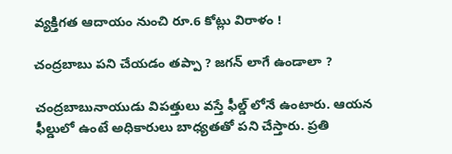వ్యక్తిగత ఆదాయం నుంచి రూ.6 కోట్లు విరాళం !

చంద్రబాబు పని చేయడం తప్పా ? జగన్ లాగే ఉండాలా ?

చంద్రబాబునాయుడు విపత్తులు వస్తే ఫీల్డ్ లోనే ఉంటారు. ఆయన ఫీల్డులో ఉంటే అధికారులు బాధ్యతతో పని చేస్తారు. ప్రతి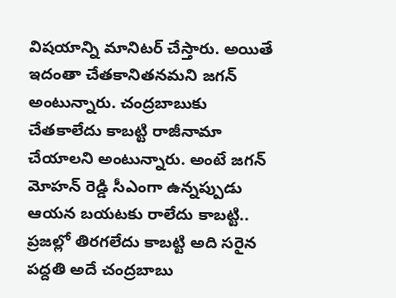విషయాన్ని మానిటర్ చేస్తారు. అయితే ఇదంతా చేతకానితనమని జగన్ అంటున్నారు. చంద్రబాబుకు చేతకాలేదు కాబట్టి రాజీనామా చేయాలని అంటున్నారు. అంటే జగన్ మోహన్ రెడ్డి సీఎంగా ఉన్నప్పుడు ఆయన బయటకు రాలేదు కాబట్టి.. ప్రజల్లో తిరగలేదు కాబట్టి అది సరైన పద్దతి అదే చంద్రబాబు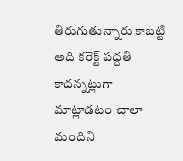తిరుగుతున్నారు కాబట్టి అది కరెక్ట్ పద్దతి కాదన్నట్లుగా మాట్లాడటం చాలా మందిని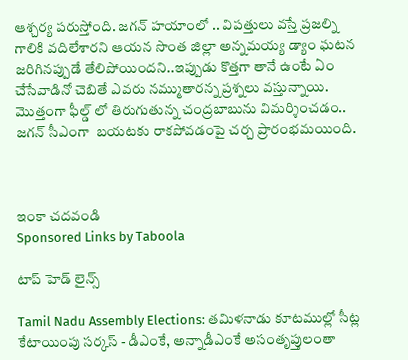ఆశ్చర్య పరుస్తోంది. జగన్ హయాంలో .. విపత్తులు వస్తే ప్రజల్ని గాలికి వదిలేశారని ఆయన సొంత జిల్లా అన్నమయ్య డ్యాం ఘటన జరిగినప్పుడే తేలిపోయిందని..ఇప్పుడు కొత్తగా తానే ఉంటే ఏం చేసేవాడినో చెబితే ఎవరు నమ్ముతారన్న ప్రశ్నలు వస్తున్నాయి. మొత్తంగా ఫీల్డ్ లో తిరుగుతున్న చంద్రబాబును విమర్శించడం..  జగన్ సీఎంగా  బయటకు రాకపోవడంపై చర్చ ప్రారంభమయింది.



ఇంకా చదవండి
Sponsored Links by Taboola

టాప్ హెడ్ లైన్స్

Tamil Nadu Assembly Elections: తమిళనాడు కూటముల్లో సీట్ల కేటాయింపు సర్కస్ - డీఎంకే, అన్నాడీఎంకే అసంతృప్తులంతా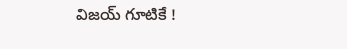విజయ్ గూటికే !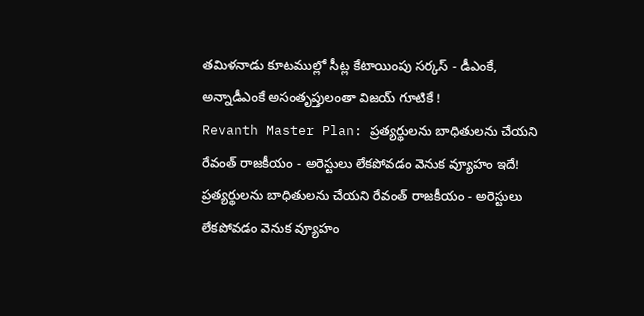తమిళనాడు కూటముల్లో సీట్ల కేటాయింపు సర్కస్ - డీఎంకే, అన్నాడీఎంకే అసంతృప్తులంతా విజయ్ గూటికే !
Revanth Master Plan: ప్రత్యర్థులను బాధితులను చేయని రేవంత్ రాజకీయం - అరెస్టులు లేకపోవడం వెనుక వ్యూహం ఇదే!
ప్రత్యర్థులను బాధితులను చేయని రేవంత్ రాజకీయం - అరెస్టులు లేకపోవడం వెనుక వ్యూహం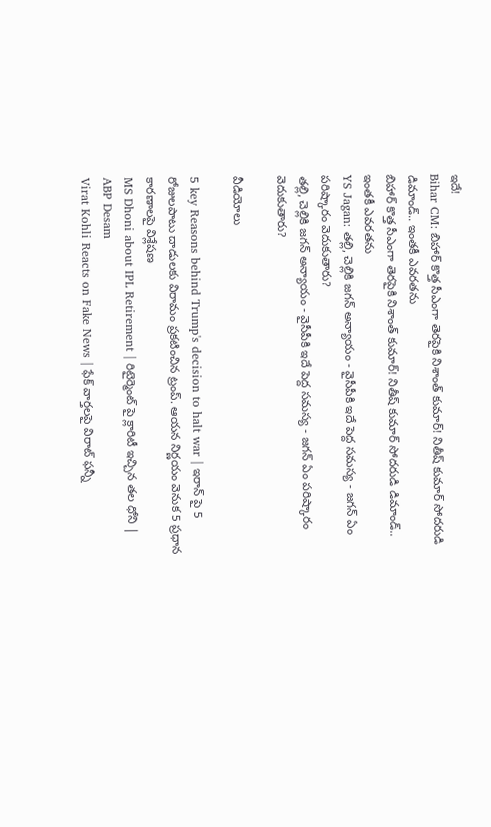ఇదే!
Bihar CM: బిహార్ కొత్త సీఎంగా తెరపైకి నిశాంత్ కుమార్! నితీష్ కుమార్ సోదరుడి డిమాండ్.. ఇంతకీ ఎవరతను
బిహార్ కొత్త సీఎంగా తెరపైకి నిశాంత్ కుమార్! నితీష్ కుమార్ సోదరుడి డిమాండ్.. ఇంతకీ ఎవరతను
YS Jagan: తల్లి, చెల్లికి జగన్‌ అన్యాయం - వైసీపీకి ఇదే పెద్ద సమస్య - జగన్ ఏం పరిష్కారం వెదుకుతారు?
తల్లి, చెల్లికి జగన్‌ అన్యాయం - వైసీపీకి ఇదే పెద్ద సమస్య - జగన్ ఏం పరిష్కారం వెదుకుతారు?

వీడియోలు

5 key Reasons behind Trump's decision to halt war | ఇరాన్ పై 5 రోజులపాటు దాడులకు విరామం ప్రకటించిన ట్రంప్. ఆయన నిర్ణయం వెనుక 5 ప్రధాన కారణాలపై విశ్లేషణ
MS Dhoni about IPL Retirement | రిటైర్మెంట్ పై క్లారిటీ ఇచ్చిన తల ధోని | ABP Desam
Virat Kohli Reacts on Fake News | ఫేక్ వార్తలపై విరాట్ ఫన్నీ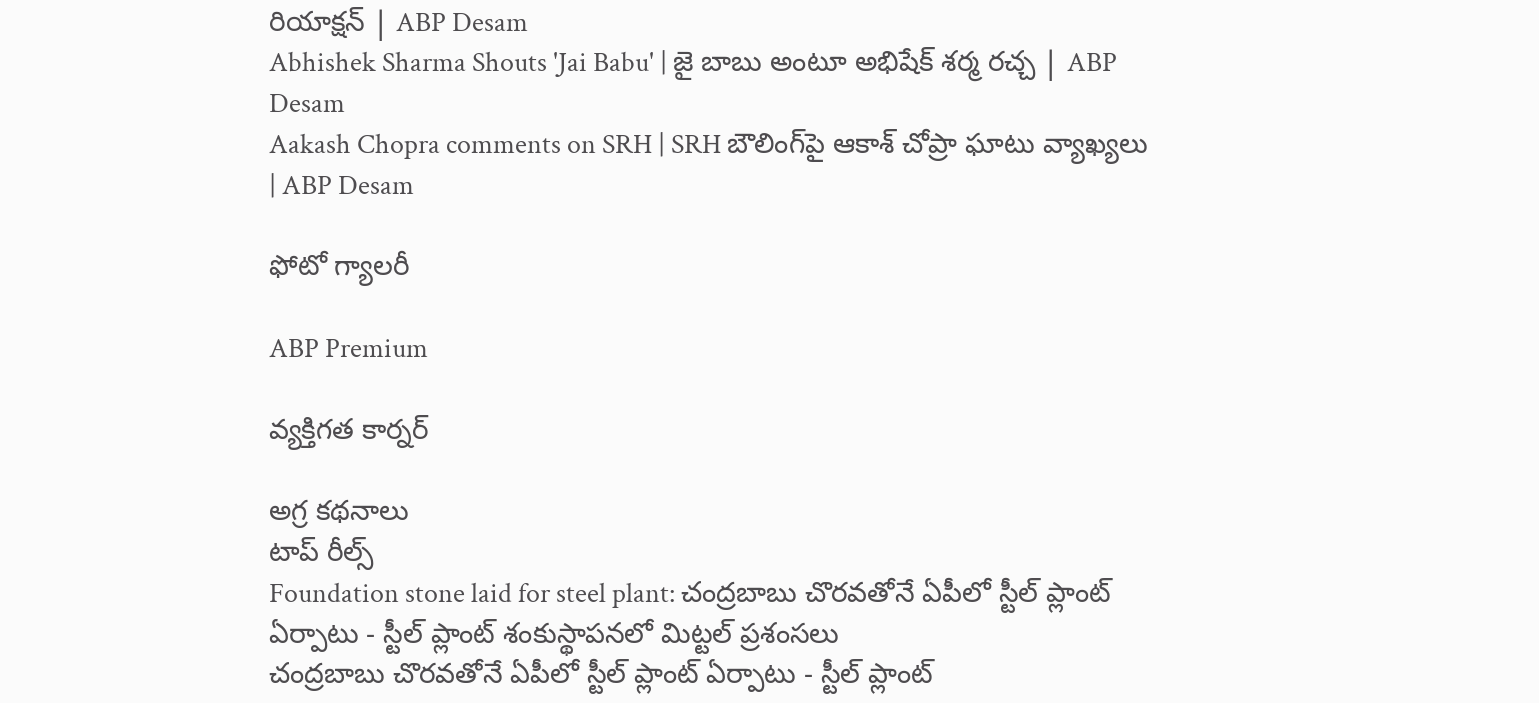రియాక్షన్ | ABP Desam
Abhishek Sharma Shouts 'Jai Babu' | జై బాబు అంటూ అభిషేక్ శర్మ రచ్చ | ABP Desam
Aakash Chopra comments on SRH | SRH బౌలింగ్‌పై ఆకాశ్ చోప్రా ఘాటు వ్యాఖ్యలు | ABP Desam

ఫోటో గ్యాలరీ

ABP Premium

వ్యక్తిగత కార్నర్

అగ్ర కథనాలు
టాప్ రీల్స్
Foundation stone laid for steel plant: చంద్రబాబు చొరవతోనే ఏపీలో స్టీల్ ప్లాంట్ ఏర్పాటు - స్టీల్ ప్లాంట్ శంకుస్థాపనలో మిట్టల్ ప్రశంసలు
చంద్రబాబు చొరవతోనే ఏపీలో స్టీల్ ప్లాంట్ ఏర్పాటు - స్టీల్ ప్లాంట్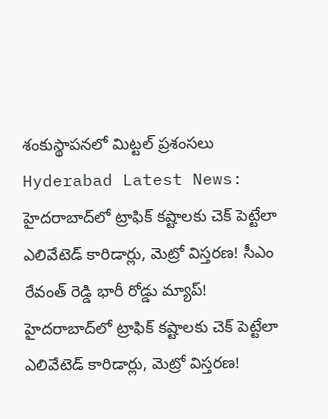శంకుస్థాపనలో మిట్టల్ ప్రశంసలు
Hyderabad Latest News: హైదరాబాద్‌లో ట్రాఫిక్ కష్టాలకు చెక్ పెట్టేలా ఎలివేటెడ్ కారిడార్లు, మెట్రో విస్తరణ! సీఎం రేవంత్ రెడ్డి భారీ రోడ్డు మ్యాప్!
హైదరాబాద్‌లో ట్రాఫిక్ కష్టాలకు చెక్ పెట్టేలా ఎలివేటెడ్ కారిడార్లు, మెట్రో విస్తరణ!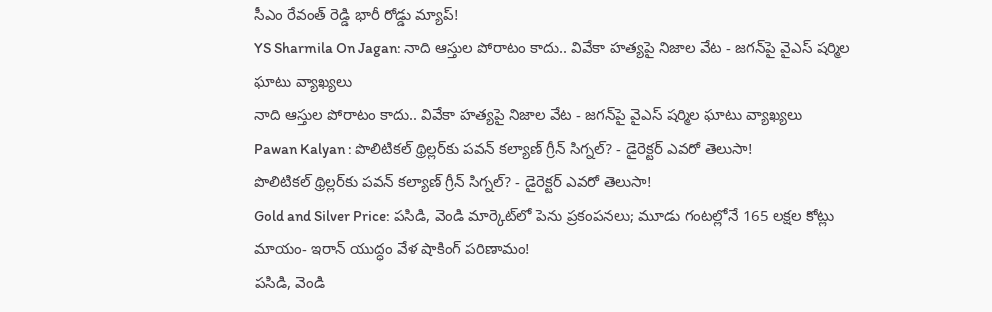సీఎం రేవంత్ రెడ్డి భారీ రోడ్డు మ్యాప్!
YS Sharmila On Jagan: నాది ఆస్తుల పోరాటం కాదు.. వివేకా హత్యపై నిజాల వేట - జగన్‌పై వైఎస్ షర్మిల ఘాటు వ్యాఖ్యలు
నాది ఆస్తుల పోరాటం కాదు.. వివేకా హత్యపై నిజాల వేట - జగన్‌పై వైఎస్ షర్మిల ఘాటు వ్యాఖ్యలు
Pawan Kalyan : పొలిటికల్ థ్రిల్లర్‌కు పవన్ కల్యాణ్ గ్రీన్ సిగ్నల్? - డైరెక్టర్ ఎవరో తెలుసా!
పొలిటికల్ థ్రిల్లర్‌కు పవన్ కల్యాణ్ గ్రీన్ సిగ్నల్? - డైరెక్టర్ ఎవరో తెలుసా!
Gold and Silver Price: పసిడి, వెండి మార్కెట్‌లో పెను ప్రకంపనలు; మూడు గంటల్లోనే 165 లక్షల కోట్లు మాయం- ఇరాన్ యుద్ధం వేళ షాకింగ్ పరిణామం!
పసిడి, వెండి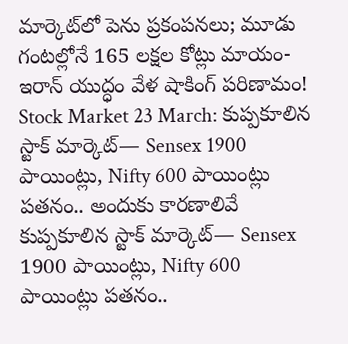మార్కెట్‌లో పెను ప్రకంపనలు; మూడు గంటల్లోనే 165 లక్షల కోట్లు మాయం- ఇరాన్ యుద్ధం వేళ షాకింగ్ పరిణామం!
Stock Market 23 March: కుప్పకూలిన స్టాక్ మార్కెట్‌— Sensex 1900 పాయింట్లు, Nifty 600 పాయింట్లు పతనం.. అందుకు కారణాలివే
కుప్పకూలిన స్టాక్ మార్కెట్‌— Sensex 1900 పాయింట్లు, Nifty 600 పాయింట్లు పతనం..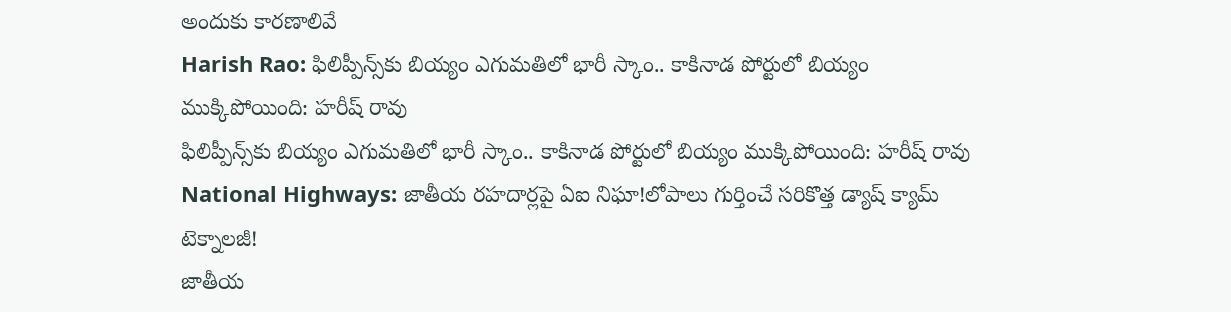అందుకు కారణాలివే
Harish Rao: ఫిలిప్పీన్స్‌కు బియ్యం ఎగుమతిలో భారీ స్కాం.. కాకినాడ పోర్టులో బియ్యం ముక్కిపోయింది: హరీష్ రావు
ఫిలిప్పీన్స్‌కు బియ్యం ఎగుమతిలో భారీ స్కాం.. కాకినాడ పోర్టులో బియ్యం ముక్కిపోయింది: హరీష్ రావు
National Highways: జాతీయ రహదార్లపై ఏఐ నిఘా!లోపాలు గుర్తించే సరికొత్త డ్యాష్‌ క్యామ్‌ టెక్నాలజీ!
జాతీయ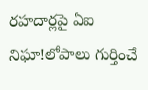రహదార్లపై ఏఐ నిఘా!లోపాలు గుర్తించే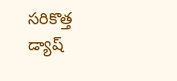సరికొత్త డ్యాష్‌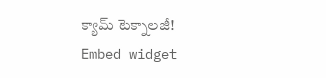క్యామ్‌ టెక్నాలజీ!
Embed widget